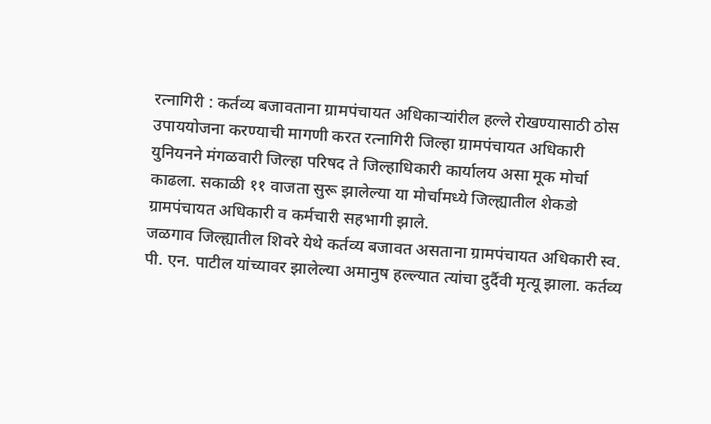रत्नागिरी : कर्तव्य बजावताना ग्रामपंचायत अधिकाऱ्यांरील हल्ले रोखण्यासाठी ठोस उपाययोजना करण्याची मागणी करत रत्नागिरी जिल्हा ग्रामपंचायत अधिकारी युनियनने मंगळवारी जिल्हा परिषद ते जिल्हाधिकारी कार्यालय असा मूक मोर्चा काढला. सकाळी ११ वाजता सुरू झालेल्या या मोर्चामध्ये जिल्ह्यातील शेकडो ग्रामपंचायत अधिकारी व कर्मचारी सहभागी झाले.
जळगाव जिल्ह्यातील शिवरे येथे कर्तव्य बजावत असताना ग्रामपंचायत अधिकारी स्व. पी. एन. पाटील यांच्यावर झालेल्या अमानुष हल्ल्यात त्यांचा दुर्दैवी मृत्यू झाला. कर्तव्य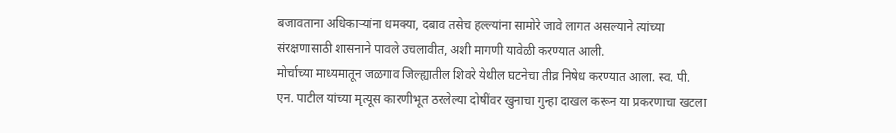बजावताना अधिकाऱ्यांना धमक्या, दबाव तसेच हल्ल्यांना सामोरे जावे लागत असल्याने त्यांच्या संरक्षणासाठी शासनाने पावले उचलावीत, अशी मागणी यावेळी करण्यात आली.
मोर्चाच्या माध्यमातून जळगाव जिल्ह्यातील शिवरे येथील घटनेचा तीव्र निषेध करण्यात आला. स्व. पी. एन. पाटील यांच्या मृत्यूस कारणीभूत ठरलेल्या दोषींवर खुनाचा गुन्हा दाखल करून या प्रकरणाचा खटला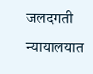जलदगती न्यायालयात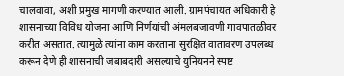चालवावा, अशी प्रमुख मागणी करण्यात आली. ग्रामपंचायत अधिकारी हे शासनाच्या विविध योजना आणि निर्णयांची अंमलबजावणी गावपातळीवर करीत असतात. त्यामुळे त्यांना काम करताना सुरक्षित वातावरण उपलब्ध करून देणे ही शासनाची जबाबदारी असल्याचे युनियनने स्पष्ट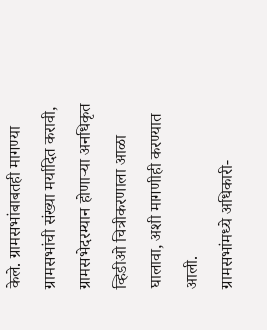केले. ग्रामसभांबाबतही मागण्या ग्रामसभांची संख्या मर्यादित करावी, ग्रामसभेदरम्यान होणाऱ्या अनधिकृत व्हिडीओ चित्रीकरणाला आळा घालावा, अशी मागणीही करण्यात आली.
ग्रामसभांमध्ये अधिकारी-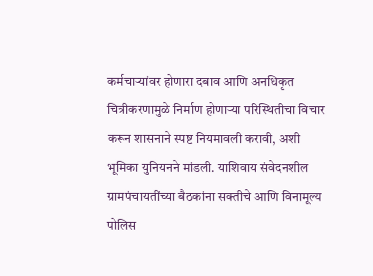कर्मचाऱ्यांवर होणारा दबाव आणि अनधिकृत चित्रीकरणामुळे निर्माण होणाऱ्या परिस्थितीचा विचार करून शासनाने स्पष्ट नियमावली करावी, अशी भूमिका युनियनने मांडली. याशिवाय संवेदनशील ग्रामपंचायतींच्या बैठकांना सक्तीचे आणि विनामूल्य पोलिस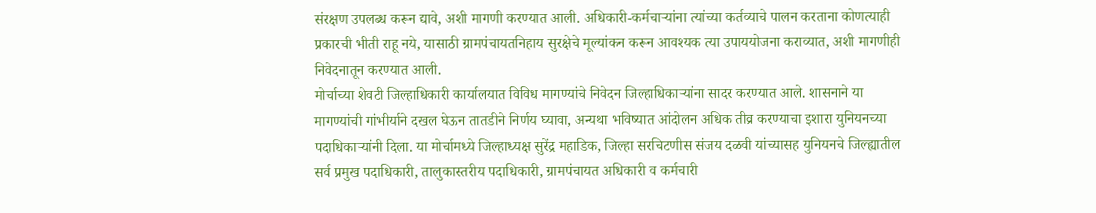संरक्षण उपलब्ध करून द्यावे, अशी मागणी करण्यात आली. अधिकारी-कर्मचाऱ्यांना त्यांच्या कर्तव्याचे पालन करताना कोणत्याही प्रकारची भीती राहू नये, यासाठी ग्रामपंचायतनिहाय सुरक्षेचे मूल्यांकन करून आवश्यक त्या उपाययोजना कराव्यात, अशी मागणीही निवेदनातून करण्यात आली.
मोर्चाच्या शेवटी जिल्हाधिकारी कार्यालयात विविध मागण्यांचे निवेदन जिल्हाधिकाऱ्यांना सादर करण्यात आले. शासनाने या मागण्यांची गांभीर्याने दखल घेऊन तातडीने निर्णय घ्यावा, अन्यथा भविष्यात आंदोलन अधिक तीव्र करण्याचा इशारा युनियनच्या पदाधिकाऱ्यांनी दिला. या मोर्चामध्ये जिल्हाध्यक्ष सुरेंद्र महाडिक, जिल्हा सरचिटणीस संजय दळवी यांच्यासह युनियनचे जिल्ह्यातील सर्व प्रमुख पदाधिकारी, तालुकास्तरीय पदाधिकारी, ग्रामपंचायत अधिकारी व कर्मचारी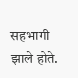सहभागी झाले होते.